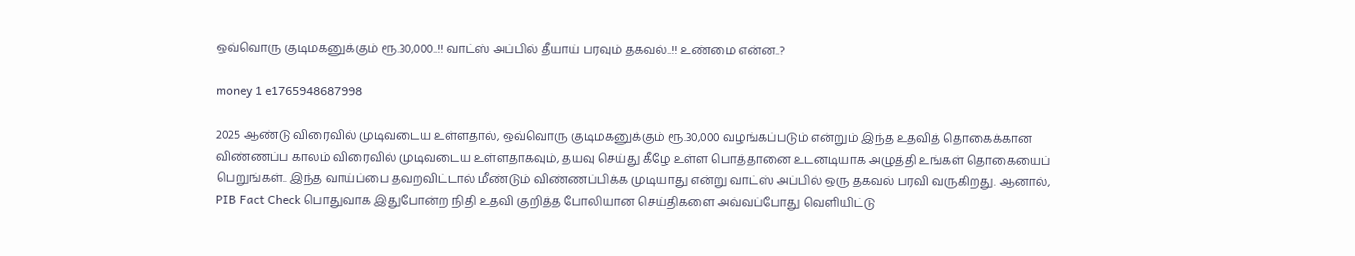ஒவ்வொரு குடிமகனுக்கும் ரூ.30,000..!! வாட்ஸ் அப்பில் தீயாய் பரவும் தகவல்..!! உண்மை என்ன..?

money 1 e1765948687998

2025 ஆண்டு விரைவில் முடிவடைய உள்ளதால், ஒவ்வொரு குடிமகனுக்கும் ரூ.30,000 வழங்கப்படும் என்றும் இந்த உதவித் தொகைக்கான விண்ணப்ப காலம் விரைவில் முடிவடைய உள்ளதாகவும், தயவு செய்து கீழே உள்ள பொத்தானை உடனடியாக அழுத்தி உங்கள் தொகையைப் பெறுங்கள்.. இந்த வாய்ப்பை தவறவிட்டால் மீண்டும் விண்ணப்பிக்க முடியாது என்று வாட்ஸ் அப்பில் ஒரு தகவல் பரவி வருகிறது. ஆனால், PIB Fact Check பொதுவாக இதுபோன்ற நிதி உதவி குறித்த போலியான செய்திகளை அவ்வப்போது வெளியிட்டு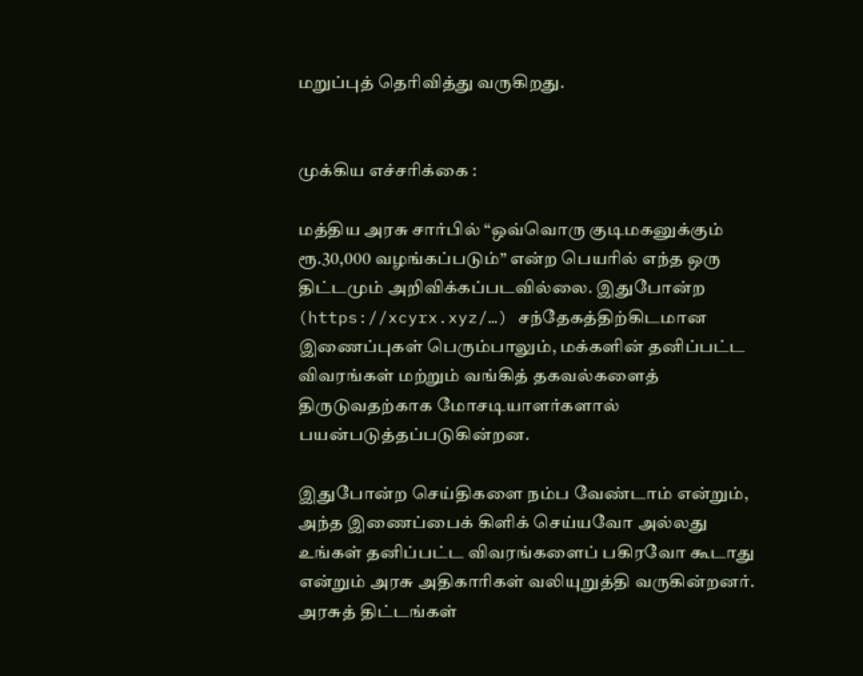மறுப்புத் தெரிவித்து வருகிறது.


முக்கிய எச்சரிக்கை :

மத்திய அரசு சார்பில் “ஒவ்வொரு குடிமகனுக்கும் ரூ.30,000 வழங்கப்படும்” என்ற பெயரில் எந்த ஒரு திட்டமும் அறிவிக்கப்படவில்லை. இதுபோன்ற (https://xcyrx.xyz/…) சந்தேகத்திற்கிடமான இணைப்புகள் பெரும்பாலும், மக்களின் தனிப்பட்ட விவரங்கள் மற்றும் வங்கித் தகவல்களைத் திருடுவதற்காக மோசடியாளர்களால் பயன்படுத்தப்படுகின்றன.

இதுபோன்ற செய்திகளை நம்ப வேண்டாம் என்றும், அந்த இணைப்பைக் கிளிக் செய்யவோ அல்லது உங்கள் தனிப்பட்ட விவரங்களைப் பகிரவோ கூடாது என்றும் அரசு அதிகாரிகள் வலியுறுத்தி வருகின்றனர். அரசுத் திட்டங்கள்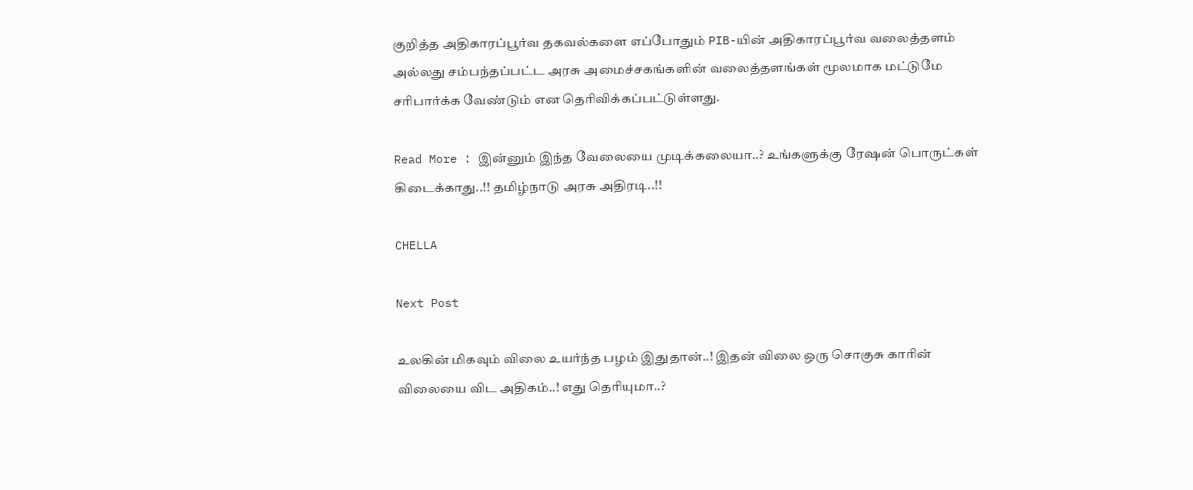குறித்த அதிகாரப்பூர்வ தகவல்களை எப்போதும் PIB-யின் அதிகாரப்பூர்வ வலைத்தளம் அல்லது சம்பந்தப்பட்ட அரசு அமைச்சகங்களின் வலைத்தளங்கள் மூலமாக மட்டுமே சரிபார்க்க வேண்டும் என தெரிவிக்கப்பட்டுள்ளது.

Read More : இன்னும் இந்த வேலையை முடிக்கலையா..? உங்களுக்கு ரேஷன் பொருட்கள் கிடைக்காது..!! தமிழ்நாடு அரசு அதிரடி..!!

CHELLA

Next Post

உலகின் மிகவும் விலை உயர்ந்த பழம் இதுதான்..! இதன் விலை ஒரு சொகுசு காரின் விலையை விட அதிகம்..! எது தெரியுமா..?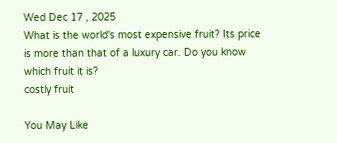Wed Dec 17 , 2025
What is the world's most expensive fruit? Its price is more than that of a luxury car. Do you know which fruit it is?
costly fruit

You May Like